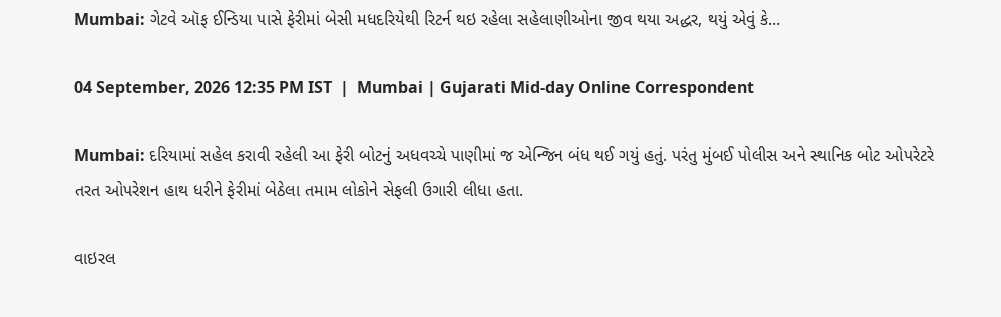Mumbai: ગેટવે ઑફ ઈન્ડિયા પાસે ફેરીમાં બેસી મધદરિયેથી રિટર્ન થઇ રહેલા સહેલાણીઓના જીવ થયા અદ્ધર, થયું એવું કે...

04 September, 2026 12:35 PM IST  |  Mumbai | Gujarati Mid-day Online Correspondent

Mumbai: દરિયામાં સહેલ કરાવી રહેલી આ ફેરી બોટનું અધવચ્ચે પાણીમાં જ એન્જિન બંધ થઈ ગયું હતું. પરંતુ મુંબઈ પોલીસ અને સ્થાનિક બોટ ઓપરેટરે તરત ઓપરેશન હાથ ધરીને ફેરીમાં બેઠેલા તમામ લોકોને સેફલી ઉગારી લીધા હતા.

વાઇરલ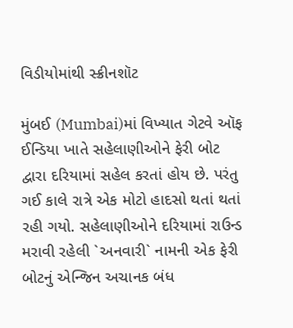વિડીયોમાંથી સ્ક્રીનશૉટ

મુંબઈ (Mumbai)માં વિખ્યાત ગેટવે ઑફ ઈન્ડિયા ખાતે સહેલાણીઓને ફેરી બોટ દ્વારા દરિયામાં સહેલ કરતાં હોય છે. પરંતુ ગઈ કાલે રાત્રે એક મોટો હાદસો થતાં થતાં રહી ગયો. સહેલાણીઓને દરિયામાં રાઉન્ડ મરાવી રહેલી `અનવારી` નામની એક ફેરી બોટનું એન્જિન અચાનક બંધ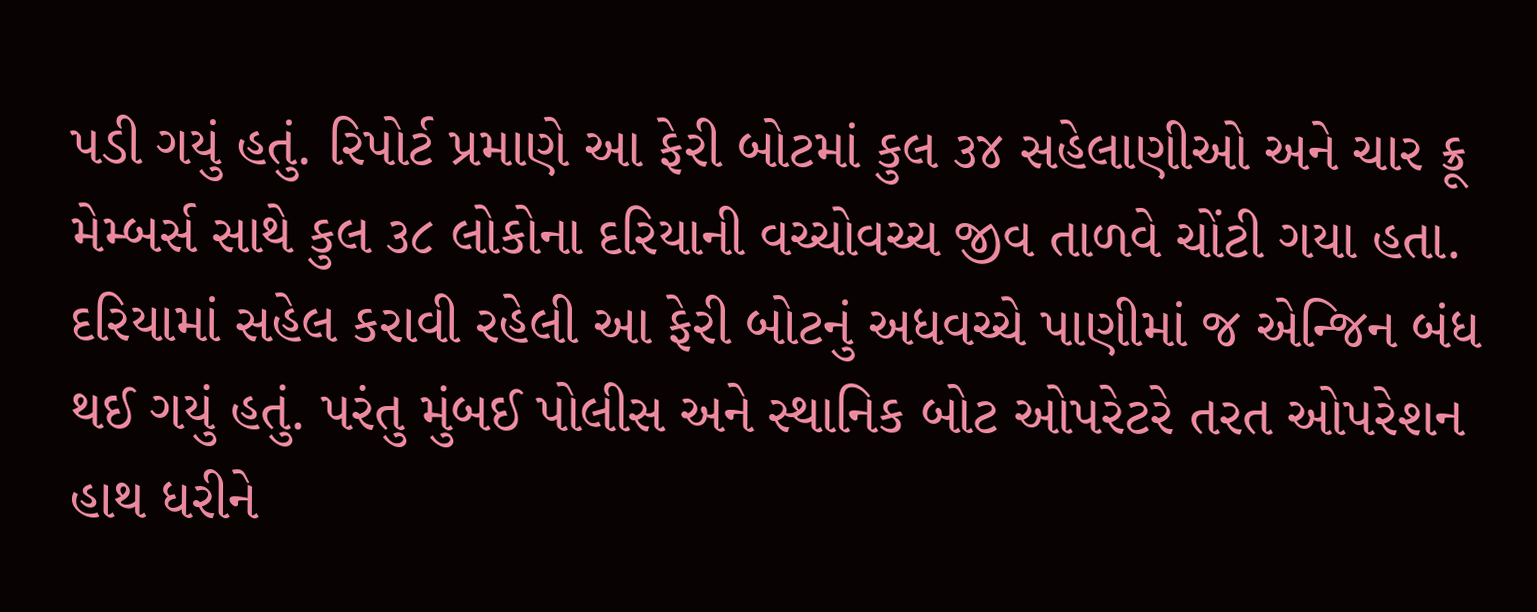પડી ગયું હતું. રિપોર્ટ પ્રમાણે આ ફેરી બોટમાં કુલ ૩૪ સહેલાણીઓ અને ચાર ક્રૂ મેમ્બર્સ સાથે કુલ ૩૮ લોકોના દરિયાની વચ્ચોવચ્ચ જીવ તાળવે ચોંટી ગયા હતા. દરિયામાં સહેલ કરાવી રહેલી આ ફેરી બોટનું અધવચ્ચે પાણીમાં જ એન્જિન બંધ થઈ ગયું હતું. પરંતુ મુંબઈ પોલીસ અને સ્થાનિક બોટ ઓપરેટરે તરત ઓપરેશન હાથ ધરીને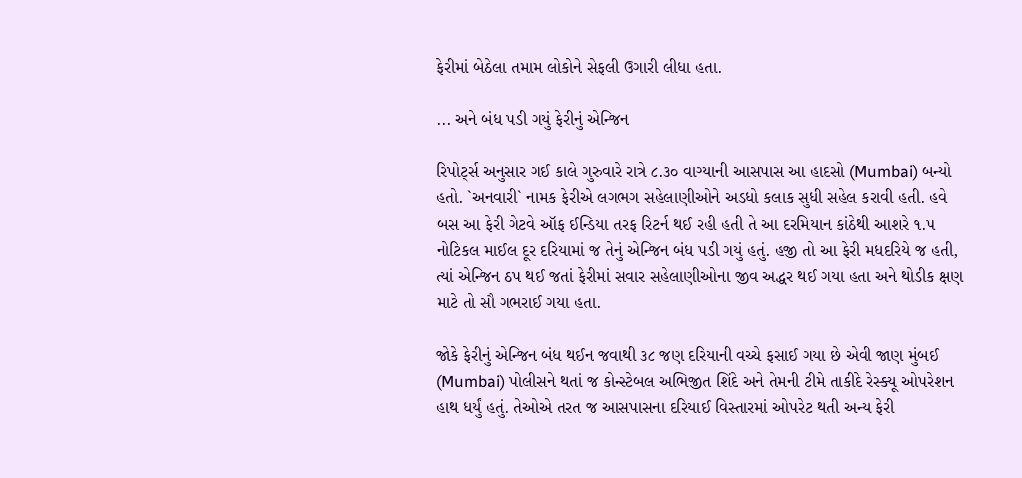ફેરીમાં બેઠેલા તમામ લોકોને સેફલી ઉગારી લીધા હતા.

... અને બંધ પડી ગયું ફેરીનું એન્જિન

રિપોર્ટ્સ અનુસાર ગઈ કાલે ગુરુવારે રાત્રે ૮.૩૦ વાગ્યાની આસપાસ આ હાદસો (Mumbai) બન્યો હતો. `અનવારી` નામક ફેરીએ લગભગ સહેલાણીઓને અડધો કલાક સુધી સહેલ કરાવી હતી. હવે બસ આ ફેરી ગેટવે ઑફ ઈન્ડિયા તરફ રિટર્ન થઈ રહી હતી તે આ દરમિયાન કાંઠેથી આશરે ૧.૫ નોટિકલ માઈલ દૂર દરિયામાં જ તેનું એન્જિન બંધ પડી ગયું હતું. હજી તો આ ફેરી મધદરિયે જ હતી, ત્યાં એન્જિન ઠપ થઈ જતાં ફેરીમાં સવાર સહેલાણીઓના જીવ અદ્ધર થઈ ગયા હતા અને થોડીક ક્ષણ માટે તો સૌ ગભરાઈ ગયા હતા.

જોકે ફેરીનું એન્જિન બંધ થઈન જવાથી ૩૮ જણ દરિયાની વચ્ચે ફસાઈ ગયા છે એવી જાણ મુંબઈ (Mumbai) પોલીસને થતાં જ કોન્સ્ટેબલ અભિજીત શિંદે અને તેમની ટીમે તાકીદે રેસ્ક્યૂ ઓપરેશન હાથ ધર્યું હતું. તેઓએ તરત જ આસપાસના દરિયાઈ વિસ્તારમાં ઓપરેટ થતી અન્ય ફેરી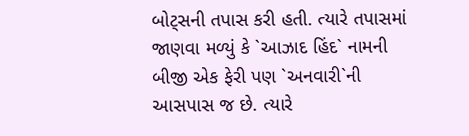બોટ્સની તપાસ કરી હતી. ત્યારે તપાસમાં જાણવા મળ્યું કે `આઝાદ હિંદ` નામની બીજી એક ફેરી પણ `અનવારી`ની આસપાસ જ છે. ત્યારે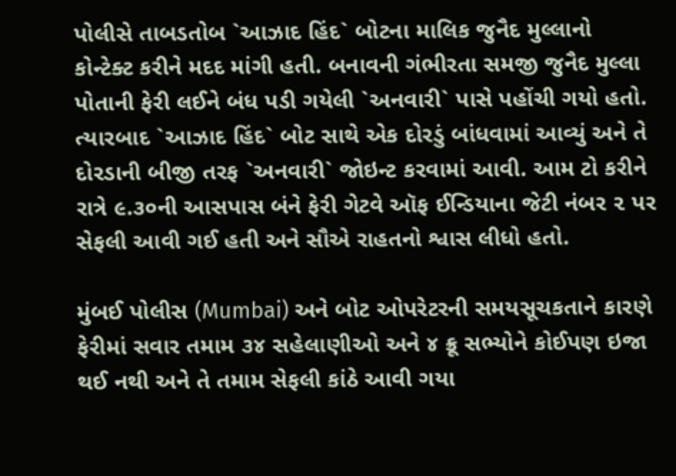પોલીસે તાબડતોબ `આઝાદ હિંદ` બોટના માલિક જુનૈદ મુલ્લાનો કોન્ટેક્ટ કરીને મદદ માંગી હતી. બનાવની ગંભીરતા સમજી જુનૈદ મુલ્લા પોતાની ફેરી લઈને બંધ પડી ગયેલી `અનવારી` પાસે પહોંચી ગયો હતો. ત્યારબાદ `આઝાદ હિંદ` બોટ સાથે એક દોરડું બાંધવામાં આવ્યું અને તે દોરડાની બીજી તરફ `અનવારી` જોઇન્ટ કરવામાં આવી. આમ ટો કરીને રાત્રે ૯.૩૦ની આસપાસ બંને ફેરી ગેટવે ઑફ ઈન્ડિયાના જેટી નંબર ૨ પર સેફલી આવી ગઈ હતી અને સૌએ રાહતનો શ્વાસ લીધો હતો.

મુંબઈ પોલીસ (Mumbai) અને બોટ ઓપરેટરની સમયસૂચકતાને કારણે ફેરીમાં સવાર તમામ ૩૪ સહેલાણીઓ અને ૪ ક્રૂ સભ્યોને કોઈપણ ઇજા થઈ નથી અને તે તમામ સેફલી કાંઠે આવી ગયા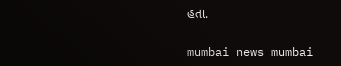હતા.

mumbai news mumbai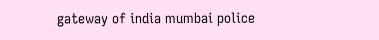gateway of india mumbai police